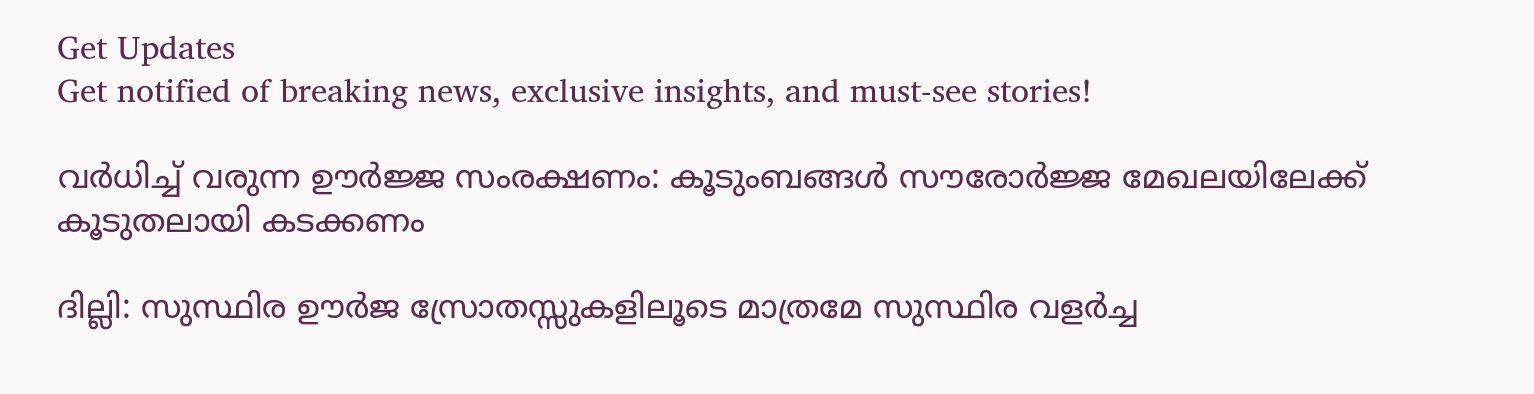Get Updates
Get notified of breaking news, exclusive insights, and must-see stories!

വർധിച്ച് വരുന്ന ഊർജ്ജ സംരക്ഷണം: കൂടുംബങ്ങള്‍ സൗരോര്‍ജ്ജ മേഖലയിലേക്ക് കൂടുതലായി കടക്കണം

ദില്ലി: സുസ്ഥിര ഊര്‍ജ സ്രോതസ്സുകളിലൂടെ മാത്രമേ സുസ്ഥിര വളര്‍ച്ച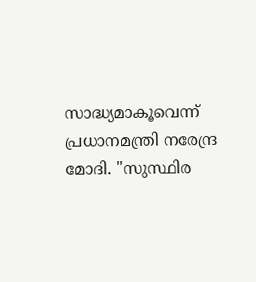സാദ്ധ്യമാകൂവെന്ന് പ്രധാനമന്ത്രി നരേന്ദ്ര മോദി. ''സുസ്ഥിര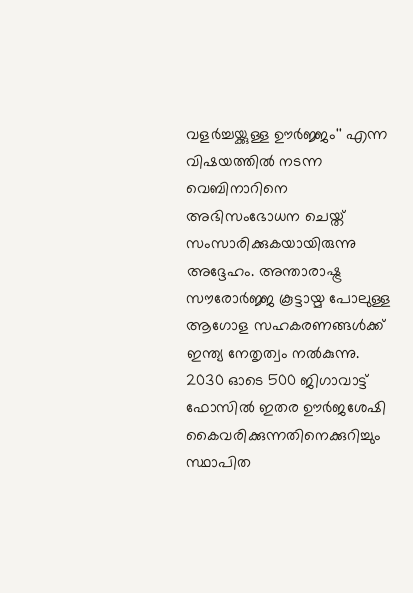വളര്‍ച്ചയ്ക്കുള്ള ഊര്‍ജ്ജം'' എന്ന വിഷയത്തില്‍ നടന്ന വെബിനാറിനെ അഭിസംഭോധന ചെയ്ത് സംസാരിക്കുകയായിരുന്നു അദ്ദേഹം. അന്താരാഷ്ട്ര സൗരോര്‍ജ്ജ കൂട്ടായ്മ പോലുള്ള ആഗോള സഹകരണങ്ങള്‍ക്ക് ഇന്ത്യ നേതൃത്വം നല്‍കുന്നു. 2030 ഓടെ 500 ജിഗാവാട്ട് ഫോസില്‍ ഇതര ഊര്‍ജശേഷി കൈവരിക്കുന്നതിനെക്കുറിച്ചും സ്ഥാപിത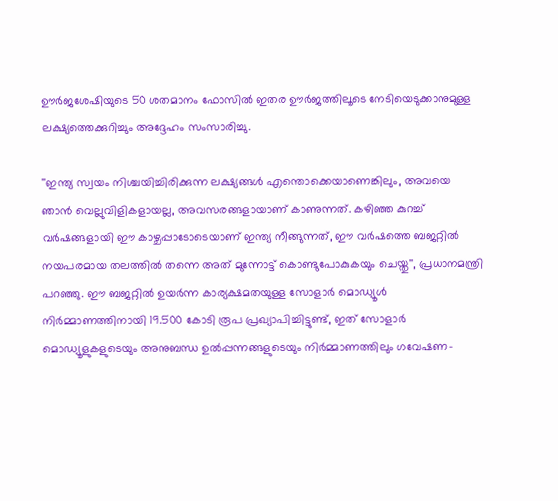ഊര്‍ജശേഷിയുടെ 50 ശതമാനം ഫോസില്‍ ഇതര ഊര്‍ജത്തിലൂടെ നേടിയെടുക്കാനുമുള്ള ലക്ഷ്യത്തെക്കുറിച്ചും അദ്ദേഹം സംസാരിച്ചു.

''ഇന്ത്യ സ്വയം നിശ്ചയിച്ചിരിക്കുന്ന ലക്ഷ്യങ്ങള്‍ എന്തൊക്കെയാണെങ്കിലും, അവയെ ഞാന്‍ വെല്ലുവിളികളായല്ല, അവസരങ്ങളായാണ് കാണുന്നത്. കഴിഞ്ഞ കുറച്ച് വര്‍ഷങ്ങളായി ഈ കാഴ്ചപ്പാടോടെയാണ് ഇന്ത്യ നീങ്ങുന്നത്, ഈ വര്‍ഷത്തെ ബജറ്റില്‍ നയപരമായ തലത്തില്‍ തന്നെ അത് മുന്നോട്ട് കൊണ്ടുപോകുകയും ചെയ്തു'', പ്രധാനമന്ത്രി പറഞ്ഞു. ഈ ബജറ്റില്‍ ഉയര്‍ന്ന കാര്യക്ഷമതയുള്ള സോളാര്‍ മൊഡ്യൂള്‍ നിര്‍മ്മാണത്തിനായി 19.500 കോടി രൂപ പ്രഖ്യാപിച്ചിട്ടുണ്ട്, ഇത് സോളാര്‍ മൊഡ്യൂളുകളുടെയും അനുബന്ധ ഉല്‍പ്പന്നങ്ങളുടെയും നിര്‍മ്മാണത്തിലും ഗവേഷണ-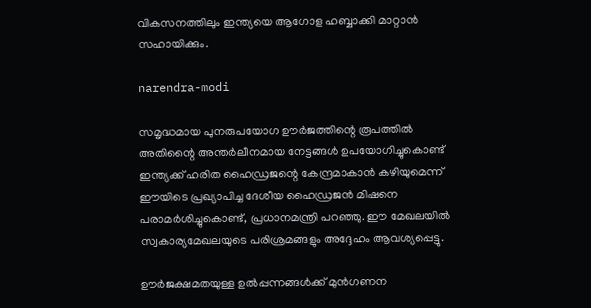വികസനത്തിലും ഇന്ത്യയെ ആഗോള ഹബ്ബാക്കി മാറ്റാന്‍ സഹായിക്കും.

narendra-modi

സമൃദ്ധമായ പുനരുപയോഗ ഊര്‍ജത്തിന്റെ രൂപത്തില്‍ അതിന്റൈ അന്തര്‍ലീനമായ നേട്ടങ്ങള്‍ ഉപയോഗിച്ചുകൊണ്ട് ഇന്ത്യക്ക് ഹരിത ഹൈഡ്രജന്റെ കേന്ദ്രമാകാന്‍ കഴിയുമെന്ന് ഈയിടെ പ്രഖ്യാപിച്ച ദേശീയ ഹൈഡ്രജന്‍ മിഷനെ പരാമര്‍ശിച്ചുകൊണ്ട്, പ്രധാനമന്ത്രി പറഞ്ഞു. ഈ മേഖലയില്‍ സ്വകാര്യമേഖലയുടെ പരിശ്രമങ്ങളും അദ്ദേഹം ആവശ്യപ്പെട്ടു.

ഊര്‍ജക്ഷമതയുള്ള ഉല്‍പ്പന്നങ്ങള്‍ക്ക് മുന്‍ഗണന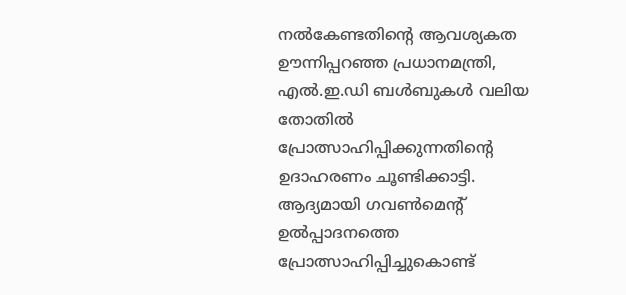നല്‍കേണ്ടതിന്റെ ആവശ്യകത ഊന്നിപ്പറഞ്ഞ പ്രധാനമന്ത്രി, എല്‍.ഇ.ഡി ബള്‍ബുകള്‍ വലിയ തോതില്‍ പ്രോത്സാഹിപ്പിക്കുന്നതിന്റെ ഉദാഹരണം ചൂണ്ടിക്കാട്ടി. ആദ്യമായി ഗവണ്‍മെന്റ് ഉല്‍പ്പാദനത്തെ പ്രോത്സാഹിപ്പിച്ചുകൊണ്ട്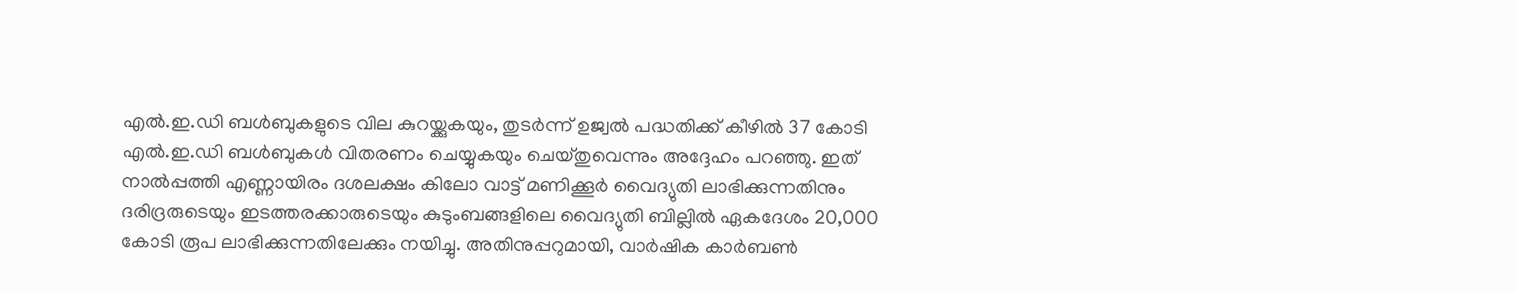എല്‍.ഇ.ഡി ബള്‍ബുകളുടെ വില കുറയ്ക്കുകയും, തുടര്‍ന്ന് ഉജ്വല്‍ പദ്ധതിക്ക് കീഴില്‍ 37 കോടി എല്‍.ഇ.ഡി ബള്‍ബുകള്‍ വിതരണം ചെയ്യുകയും ചെയ്തുവെന്നും അദ്ദേഹം പറഞ്ഞു. ഇത് നാല്‍പ്പത്തി എണ്ണായിരം ദശലക്ഷം കിലോ വാട്ട് മണിക്കൂര്‍ വൈദ്യുതി ലാഭിക്കുന്നതിനും ദരിദ്രരുടെയും ഇടത്തരക്കാരുടെയും കുടുംബങ്ങളിലെ വൈദ്യുതി ബില്ലില്‍ ഏകദേശം 20,000 കോടി രൂപ ലാഭിക്കുന്നതിലേക്കും നയിച്ചു. അതിനുപ്പറുമായി, വാര്‍ഷിക കാര്‍ബണ്‍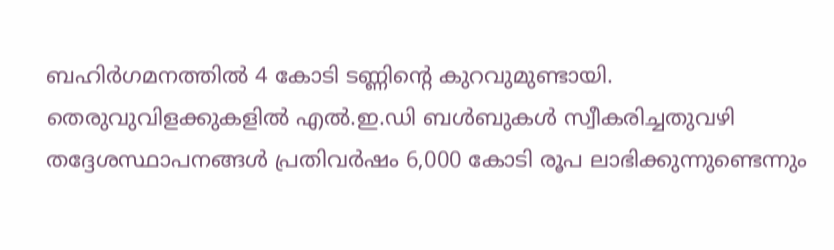ബഹിര്‍ഗമനത്തില്‍ 4 കോടി ടണ്ണിന്റെ കുറവുമുണ്ടായി. തെരുവുവിളക്കുകളില്‍ എല്‍.ഇ.ഡി ബള്‍ബുകള്‍ സ്വീകരിച്ചതുവഴി തദ്ദേശസ്ഥാപനങ്ങള്‍ പ്രതിവര്‍ഷം 6,000 കോടി രൂപ ലാഭിക്കുന്നുണ്ടെന്നും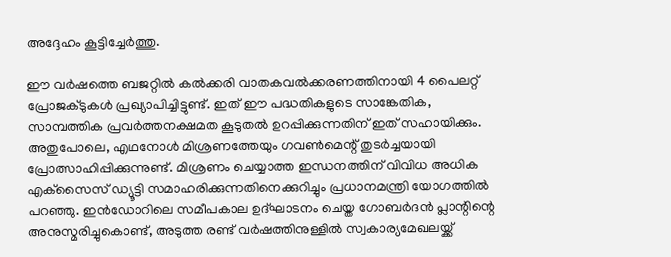അദ്ദേഹം കൂട്ടിച്ചേര്‍ത്തു.

ഈ വര്‍ഷത്തെ ബജറ്റില്‍ കല്‍ക്കരി വാതകവല്‍ക്കരണത്തിനായി 4 പൈലറ്റ് പ്രോജക്ടുകള്‍ പ്രഖ്യാപിച്ചിട്ടുണ്ട്. ഇത് ഈ പദ്ധതികളുടെ സാങ്കേതിക, സാമ്പത്തിക പ്രവര്‍ത്തനക്ഷമത കൂടുതല്‍ ഉറപ്പിക്കുന്നതിന് ഇത് സഹായിക്കും. അതുപോലെ, എഥനോള്‍ മിശ്രണത്തേയും ഗവണ്‍മെന്റ് തുടര്‍ച്ചയായി പ്രോത്സാഹിപ്പിക്കുന്നുണ്ട്. മിശ്രണം ചെയ്യാത്ത ഇന്ധനത്തിന് വിവിധ അധിക എക്‌സൈസ് ഡ്യൂട്ടി സമാഹരിക്കുന്നതിനെക്കുറിച്ചും പ്രധാനമന്ത്രി യോഗത്തില്‍ പറഞ്ഞു. ഇന്‍ഡോറിലെ സമീപകാല ഉദ്ഘാടനം ചെയ്ത ഗോബര്‍ദന്‍ പ്ലാന്റിന്റെ അനുസ്മരിച്ചുകൊണ്ട്, അടുത്ത രണ്ട് വര്‍ഷത്തിനുള്ളില്‍ സ്വകാര്യമേഖലയ്ക്ക്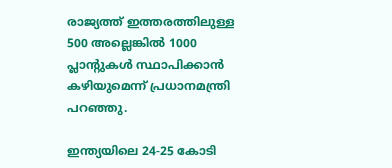രാജ്യത്ത് ഇത്തരത്തിലുള്ള 500 അല്ലെങ്കില്‍ 1000 പ്ലാന്റുകള്‍ സ്ഥാപിക്കാന്‍ കഴിയുമെന്ന് പ്രധാനമന്ത്രി പറഞ്ഞു.

ഇന്ത്യയിലെ 24-25 കോടി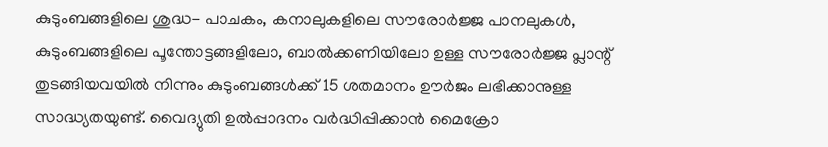കുടുംബങ്ങളിലെ ശുദ്ധ- പാചകം, കനാലുകളിലെ സൗരോര്‍ജ്ജ പാനലുകള്‍, കുടുംബങ്ങളിലെ പൂന്തോട്ടങ്ങളിലോ, ബാല്‍ക്കണിയിലോ ഉള്ള സൗരോര്‍ജ്ജ പ്ലാന്റ് തുടങ്ങിയവയില്‍ നിന്നും കുടുംബങ്ങള്‍ക്ക് 15 ശതമാനം ഊര്‍ജം ലഭിക്കാനുള്ള സാദ്ധ്യതയുണ്ട്. വൈദ്യുതി ഉല്‍പ്പാദനം വര്‍ദ്ധിപ്പിക്കാന്‍ മൈക്രോ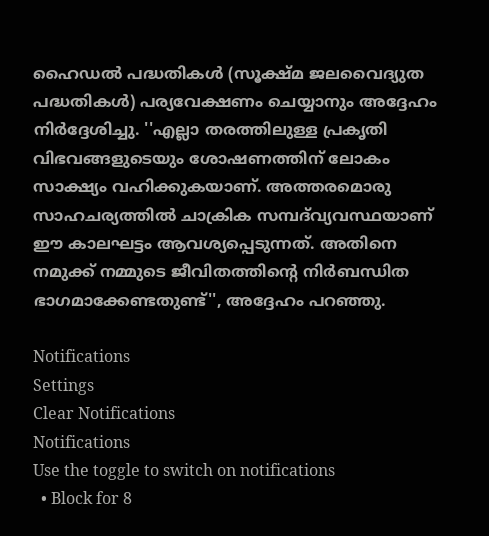ഹൈഡല്‍ പദ്ധതികള്‍ (സൂക്ഷ്മ ജലവൈദ്യുത പദ്ധതികള്‍) പര്യവേക്ഷണം ചെയ്യാനും അദ്ദേഹം നിര്‍ദ്ദേശിച്ചു. ''എല്ലാ തരത്തിലുള്ള പ്രകൃതി വിഭവങ്ങളുടെയും ശോഷണത്തിന് ലോകം സാക്ഷ്യം വഹിക്കുകയാണ്. അത്തരമൊരു സാഹചര്യത്തില്‍ ചാക്രിക സമ്പദ്‌വ്യവസ്ഥയാണ് ഈ കാലഘട്ടം ആവശ്യപ്പെടുന്നത്. അതിനെ നമുക്ക് നമ്മുടെ ജീവിതത്തിന്റെ നിര്‍ബന്ധിത ഭാഗമാക്കേണ്ടതുണ്ട്'', അദ്ദേഹം പറഞ്ഞു.

Notifications
Settings
Clear Notifications
Notifications
Use the toggle to switch on notifications
  • Block for 8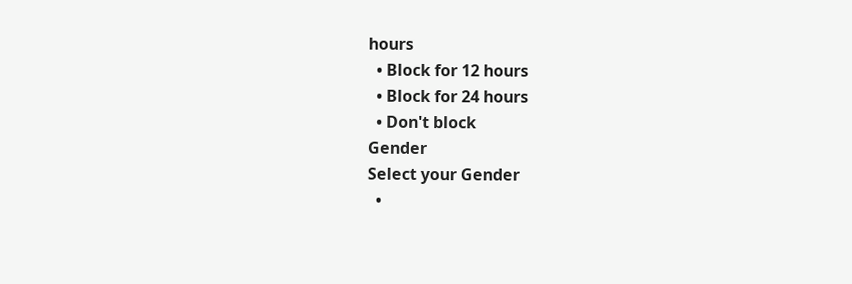hours
  • Block for 12 hours
  • Block for 24 hours
  • Don't block
Gender
Select your Gender
  •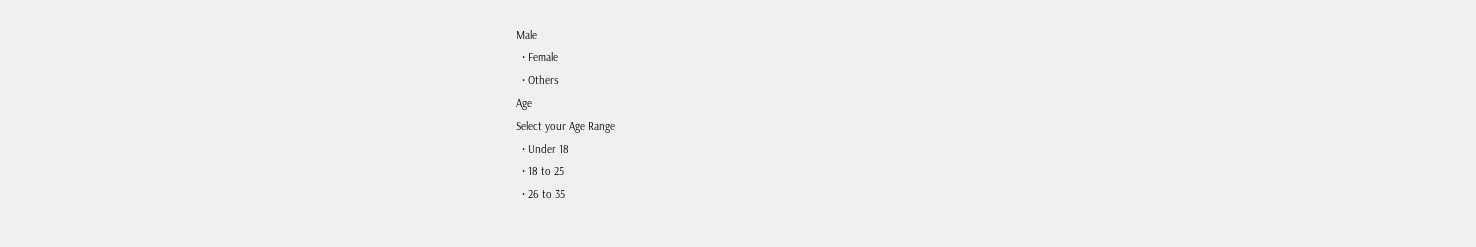Male
  • Female
  • Others
Age
Select your Age Range
  • Under 18
  • 18 to 25
  • 26 to 35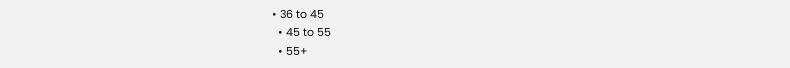• 36 to 45
  • 45 to 55
  • 55+